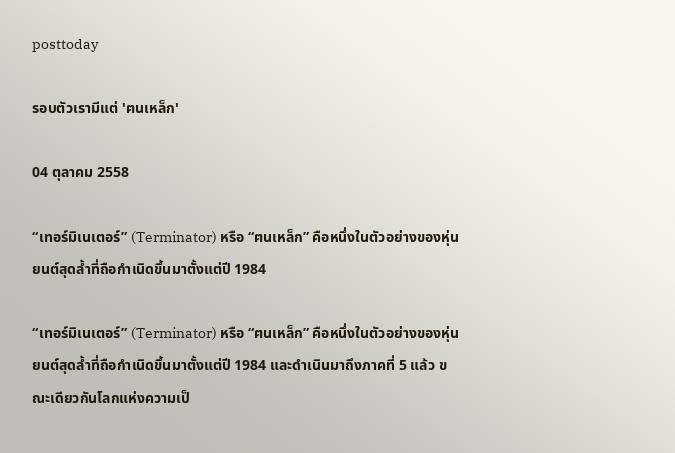posttoday

รอบตัวเรามีแต่ 'ฅนเหล็ก'

04 ตุลาคม 2558

“เทอร์มิเนเตอร์” (Terminator) หรือ “ฅนเหล็ก” คือหนึ่งในตัวอย่างของหุ่นยนต์สุดล้ำที่ถือกำเนิดขึ้นมาตั้งแต่ปี 1984

“เทอร์มิเนเตอร์” (Terminator) หรือ “ฅนเหล็ก” คือหนึ่งในตัวอย่างของหุ่นยนต์สุดล้ำที่ถือกำเนิดขึ้นมาตั้งแต่ปี 1984 และดำเนินมาถึงภาคที่ 5 แล้ว ขณะเดียวกันโลกแห่งความเป็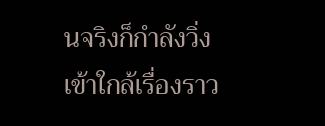นจริงก็กำลังวิ่งเข้าใกล้เรื่องราว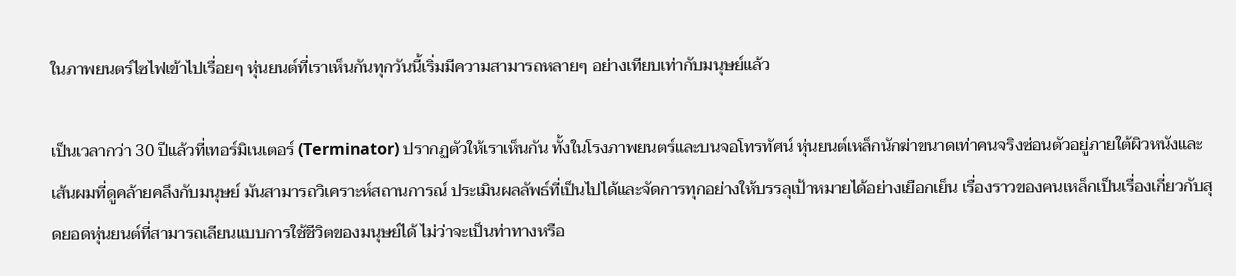ในภาพยนตร์ไซไฟเข้าไปเรื่อยๆ หุ่นยนต์ที่เราเห็นกันทุกวันนี้เริ่มมีความสามารถหลายๆ อย่างเทียบเท่ากับมนุษย์แล้ว

เป็นเวลากว่า 30 ปีแล้วที่เทอร์มิเนเตอร์ (Terminator) ปรากฏตัวให้เราเห็นกัน ทั้งในโรงภาพยนตร์และบนจอโทรทัศน์ หุ่นยนต์เหล็กนักฆ่าขนาดเท่าคนจริงซ่อนตัวอยู่ภายใต้ผิวหนังและเส้นผมที่ดูคล้ายคลึงกับมนุษย์ มันสามารถวิเคราะห์สถานการณ์ ประเมินผลลัพธ์ที่เป็นไปได้และจัดการทุกอย่างให้บรรลุเป้าหมายได้อย่างเยือกเย็น เรื่องราวของฅนเหล็กเป็นเรื่องเกี่ยวกับสุดยอดหุ่นยนต์ที่สามารถเลียนแบบการใช้ชีวิตของมนุษย์ได้ ไม่ว่าจะเป็นท่าทางหรือ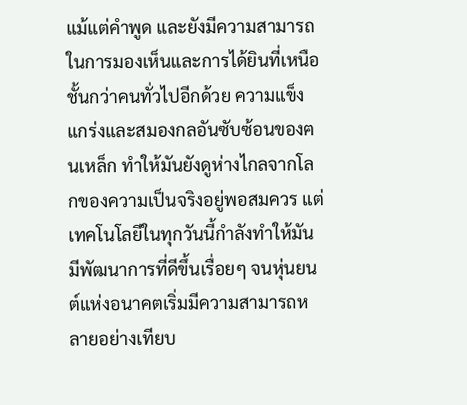แม้แต่คำพูด และยังมีความสามารถในการมองเห็นและการได้ยินที่เหนือชั้นกว่าคนทั่วไปอีกด้วย ความแข็งแกร่งและสมองกลอันซับซ้อนของฅนเหล็ก ทำให้มันยังดูห่างไกลจากโลกของความเป็นจริงอยู่พอสมควร แต่เทคโนโลยีในทุกวันนี้กำลังทำให้มันมีพัฒนาการที่ดีขึ้นเรื่อยๆ จนหุ่นยนต์แห่งอนาคตเริ่มมีความสามารถหลายอย่างเทียบ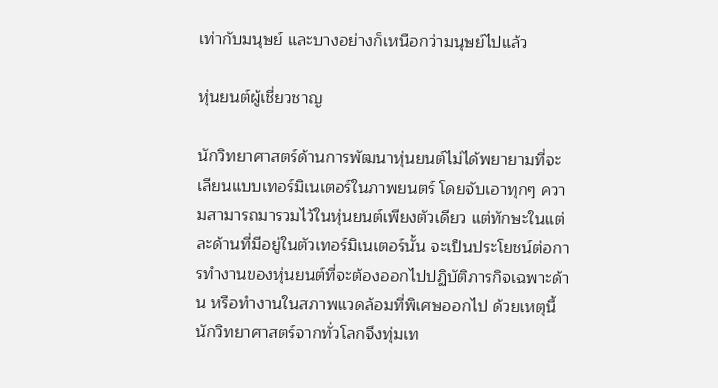เท่ากับมนุษย์ และบางอย่างก็เหนือกว่ามนุษย์ไปแล้ว

หุ่นยนต์ผู้เชี่ยวชาญ

นักวิทยาศาสตร์ด้านการพัฒนาหุ่นยนต์ไม่ได้พยายามที่จะเลียนแบบเทอร์มิเนเตอร์ในภาพยนตร์ โดยจับเอาทุกๆ ความสามารถมารวมไว้ในหุ่นยนต์เพียงตัวเดียว แต่ทักษะในแต่ละด้านที่มีอยู่ในตัวเทอร์มิเนเตอร์นั้น จะเป็นประโยชน์ต่อการทำงานของหุ่นยนต์ที่จะต้องออกไปปฏิบัติภารกิจเฉพาะด้าน หรือทำงานในสภาพแวดล้อมที่พิเศษออกไป ด้วยเหตุนี้นักวิทยาศาสตร์จากทั่วโลกจึงทุ่มเท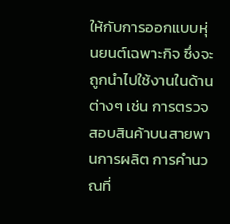ให้กับการออกแบบหุ่นยนต์เฉพาะกิจ ซึ่งจะถูกนำไปใช้งานในด้านต่างๆ เช่น การตรวจสอบสินค้าบนสายพานการผลิต การคำนวณที่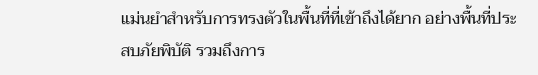แม่นยำสำหรับการทรงตัวในพื้นที่ที่เข้าถึงได้ยาก อย่างพื้นที่ประสบภัยพิบัติ รวมถึงการ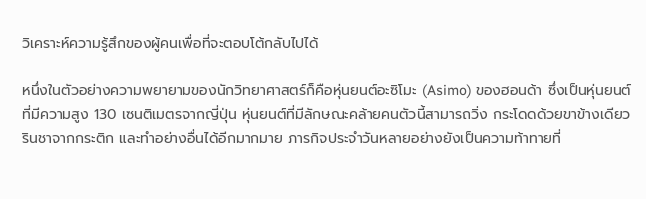วิเคราะห์ความรู้สึกของผู้คนเพื่อที่จะตอบโต้กลับไปได้

หนึ่งในตัวอย่างความพยายามของนักวิทยาศาสตร์ก็คือหุ่นยนต์อะซิโมะ (Asimo) ของฮอนด้า ซึ่งเป็นหุ่นยนต์ที่มีความสูง 130 เซนติเมตรจากญี่ปุ่น หุ่นยนต์ที่มีลักษณะคล้ายคนตัวนี้สามารถวิ่ง กระโดดด้วยขาข้างเดียว รินชาจากกระติก และทำอย่างอื่นได้อีกมากมาย ภารกิจประจำวันหลายอย่างยังเป็นความท้าทายที่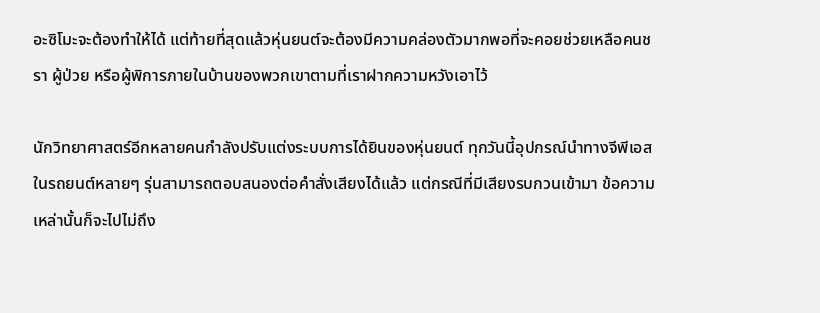อะซิโมะจะต้องทำให้ได้ แต่ท้ายที่สุดแล้วหุ่นยนต์จะต้องมีความคล่องตัวมากพอที่จะคอยช่วยเหลือคนชรา ผู้ป่วย หรือผู้พิการภายในบ้านของพวกเขาตามที่เราฝากความหวังเอาไว้

นักวิทยาศาสตร์อีกหลายคนกำลังปรับแต่งระบบการได้ยินของหุ่นยนต์ ทุกวันนี้อุปกรณ์นำทางจีพีเอสในรถยนต์หลายๆ รุ่นสามารถตอบสนองต่อคำสั่งเสียงได้แล้ว แต่กรณีที่มีเสียงรบกวนเข้ามา ข้อความเหล่านั้นก็จะไปไม่ถึง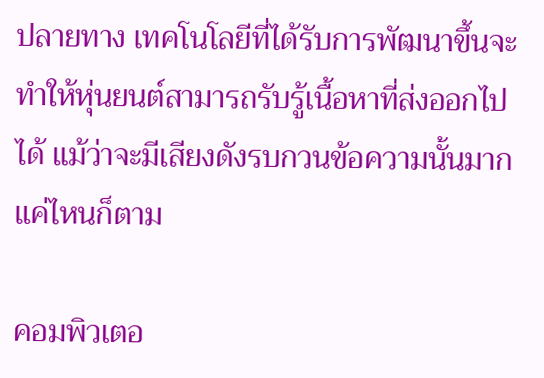ปลายทาง เทคโนโลยีที่ได้รับการพัฒนาขึ้นจะทำให้หุ่นยนต์สามารถรับรู้เนื้อหาที่ส่งออกไปได้ แม้ว่าจะมีเสียงดังรบกวนข้อความนั้นมากแค่ไหนก็ตาม

คอมพิวเตอ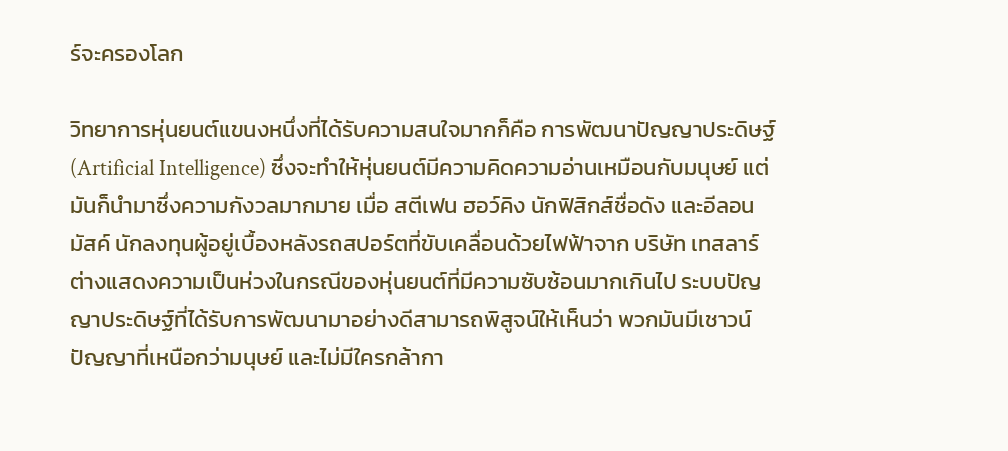ร์จะครองโลก

วิทยาการหุ่นยนต์แขนงหนึ่งที่ได้รับความสนใจมากก็คือ การพัฒนาปัญญาประดิษฐ์ (Artificial Intelligence) ซึ่งจะทำให้หุ่นยนต์มีความคิดความอ่านเหมือนกับมนุษย์ แต่มันก็นำมาซึ่งความกังวลมากมาย เมื่อ สตีเฟน ฮอว์คิง นักฟิสิกส์ชื่อดัง และอีลอน มัสค์ นักลงทุนผู้อยู่เบื้องหลังรถสปอร์ตที่ขับเคลื่อนด้วยไฟฟ้าจาก บริษัท เทสลาร์ ต่างแสดงความเป็นห่วงในกรณีของหุ่นยนต์ที่มีความซับซ้อนมากเกินไป ระบบปัญญาประดิษฐ์ที่ได้รับการพัฒนามาอย่างดีสามารถพิสูจน์ให้เห็นว่า พวกมันมีเชาวน์ปัญญาที่เหนือกว่ามนุษย์ และไม่มีใครกล้ากา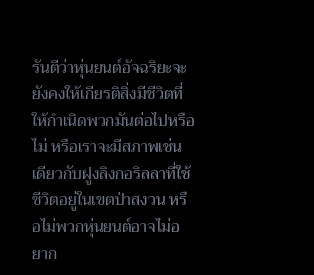รันตีว่าหุ่นยนต์อัจฉริยะจะยังคงให้เกียรติสิ่งมีชีวิตที่ให้กำเนิดพวกมันต่อไปหรือไม่ หรือเราจะมีสภาพเช่นเดียวกับฝูงลิงกอริลลาที่ใช้ชีวิตอยู่ในเขตป่าสงวน หรือไม่พวกหุ่นยนต์อาจไม่อยาก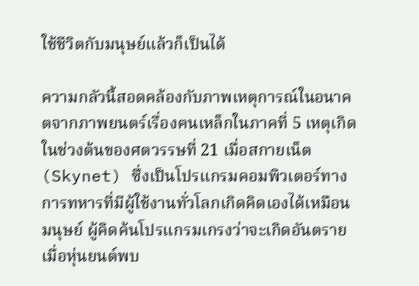ใช้ชีวิตกับมนุษย์แล้วก็เป็นได้

ความกลัวนี้สอดคล้องกับภาพเหตุการณ์ในอนาคตจากภาพยนตร์เรื่องฅนเหล็กในภาคที่ 5 เหตุเกิดในช่วงต้นของศตวรรษที่ 21 เมื่อสกายเน็ต (Skynet) ซึ่งเป็นโปรแกรมคอมพิวเตอร์ทางการทหารที่มีผู้ใช้งานทั่วโลกเกิดคิดเองได้เหมือนมนุษย์ ผู้คิดค้นโปรแกรมเกรงว่าจะเกิดอันตรายเมื่อหุ่นยนต์พบ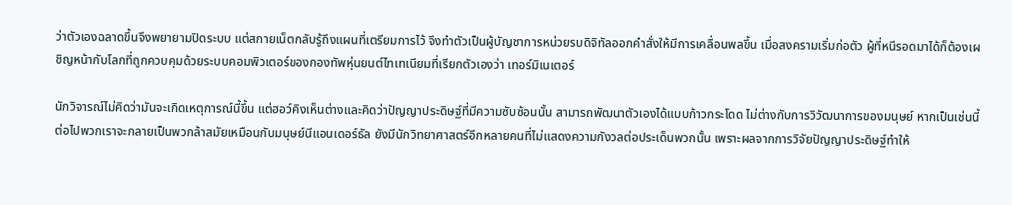ว่าตัวเองฉลาดขึ้นจึงพยายามปิดระบบ แต่สกายเน็ตกลับรู้ถึงแผนที่เตรียมการไว้ จึงทำตัวเป็นผู้บัญชาการหน่วยรบดิจิทัลออกคำสั่งให้มีการเคลื่อนพลขึ้น เมื่อสงครามเริ่มก่อตัว ผู้ที่หนีรอดมาได้ก็ต้องเผชิญหน้ากับโลกที่ถูกควบคุมด้วยระบบคอมพิวเตอร์ของกองทัพหุ่นยนต์ไทเทเนียมที่เรียกตัวเองว่า เทอร์มิเนเตอร์

นักวิจารณ์ไม่คิดว่ามันจะเกิดเหตุการณ์นี้ขึ้น แต่ฮอว์คิงเห็นต่างและคิดว่าปัญญาประดิษฐ์ที่มีความซับซ้อนนั้น สามารถพัฒนาตัวเองได้แบบก้าวกระโดด ไม่ต่างกับการวิวัฒนาการของมนุษย์ หากเป็นเช่นนี้ต่อไปพวกเราจะกลายเป็นพวกล้าสมัยเหมือนกับมนุษย์นีแอนเดอร์ธัล ยังมีนักวิทยาศาสตร์อีกหลายคนที่ไม่แสดงความกังวลต่อประเด็นพวกนั้น เพราะผลจากการวิจัยปัญญาประดิษฐ์ทำให้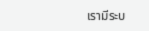เรามีระบ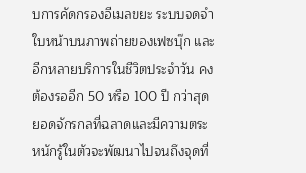บการคัดกรองอีเมลขยะ ระบบจดจำใบหน้าบนภาพถ่ายของเฟซบุ๊ก และอีกหลายบริการในชีวิตประจำวัน คงต้องรออีก 50 หรือ 100 ปี กว่าสุดยอดจักรกลที่ฉลาดและมีความตระหนักรู้ในตัวจะพัฒนาไปจนถึงจุดที่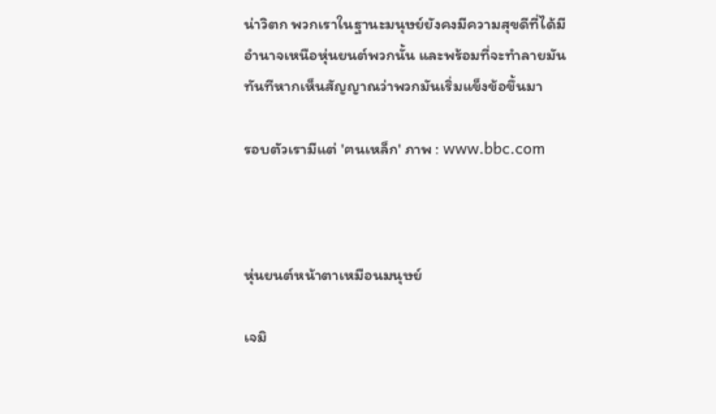น่าวิตก พวกเราในฐานะมนุษย์ยังคงมีความสุขดีที่ได้มีอำนาจเหนือหุ่นยนต์พวกนั้น และพร้อมที่จะทำลายมันทันทีหากเห็นสัญญาณว่าพวกมันเริ่มแข็งข้อขึ้นมา

รอบตัวเรามีแต่ 'ฅนเหล็ก' ภาพ : www.bbc.com



หุ่นยนต์หน้าตาเหมือนมนุษย์

เจมิ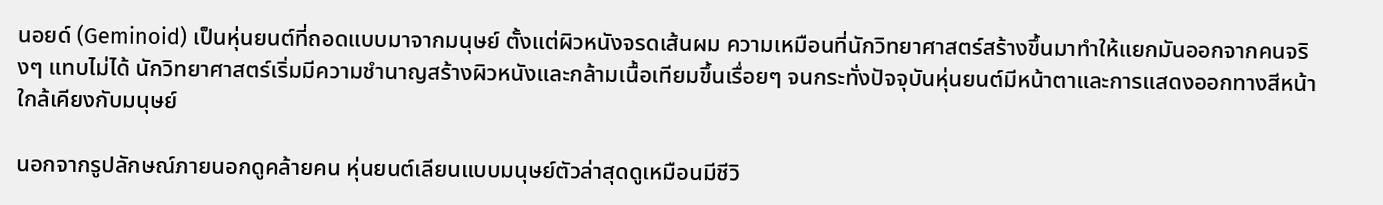นอยด์ (Geminoid) เป็นหุ่นยนต์ที่ถอดแบบมาจากมนุษย์ ตั้งแต่ผิวหนังจรดเส้นผม ความเหมือนที่นักวิทยาศาสตร์สร้างขึ้นมาทำให้แยกมันออกจากคนจริงๆ แทบไม่ได้ นักวิทยาศาสตร์เริ่มมีความชำนาญสร้างผิวหนังและกล้ามเนื้อเทียมขึ้นเรื่อยๆ จนกระทั่งปัจจุบันหุ่นยนต์มีหน้าตาและการแสดงออกทางสีหน้าใกล้เคียงกับมนุษย์

นอกจากรูปลักษณ์ภายนอกดูคล้ายคน หุ่นยนต์เลียนแบบมนุษย์ตัวล่าสุดดูเหมือนมีชีวิ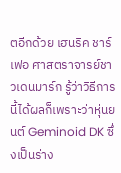ตอีกด้วย เฮนริค ชาร์เฟอ ศาสตราจารย์ชาวเดนมาร์ก รู้ว่าวิธีการนี้ได้ผลก็เพราะว่าหุ่นยนต์ Geminoid DK ซึ่งเป็นร่าง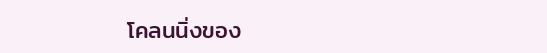โคลนนิ่งของ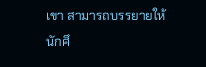เขา สามารถบรรยายให้นักศึ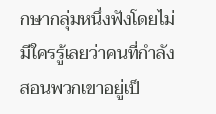กษากลุ่มหนึ่งฟังโดยไม่มีใครรู้เลยว่าคนที่กำลังสอนพวกเขาอยู่เป็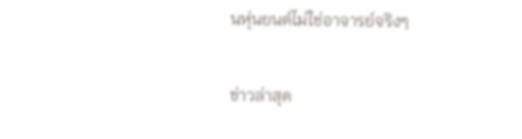นหุ่นยนต์ไม่ใช่อาจารย์จริงๆ

ข่าวล่าสุด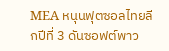MEA หนุนฟุตซอลไทยลีกปีที่ 3 ดันซอฟต์พาว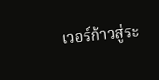เวอร์ก้าวสู่ระ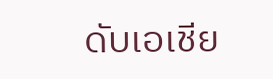ดับเอเชีย